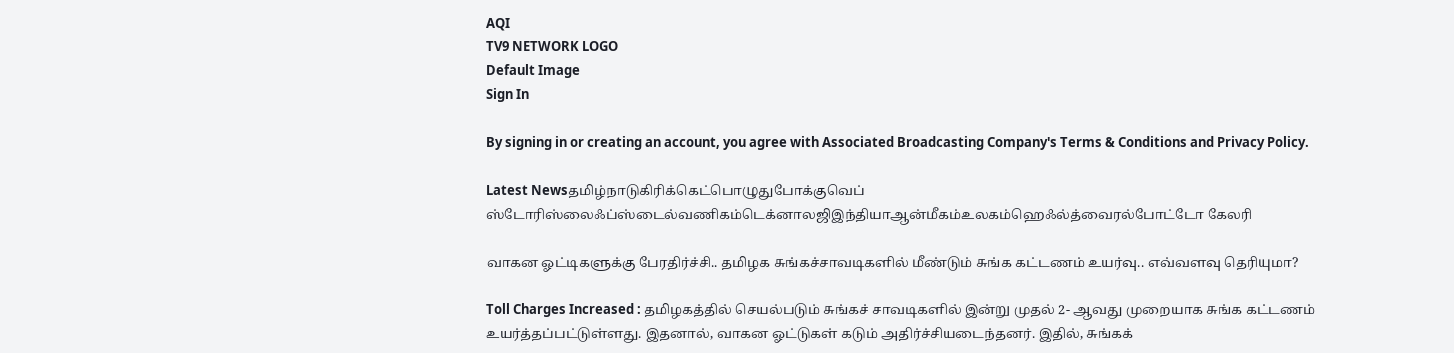AQI
TV9 NETWORK LOGO
Default Image
Sign In

By signing in or creating an account, you agree with Associated Broadcasting Company's Terms & Conditions and Privacy Policy.

Latest Newsதமிழ்நாடுகிரிக்கெட்பொழுதுபோக்குவெப் ஸ்டோரிஸ்லைஃப்ஸ்டைல்வணிகம்டெக்னாலஜிஇந்தியாஆன்மீகம்உலகம்ஹெஃல்த்வைரல்போட்டோ கேலரி

வாகன ஓட்டிகளுக்கு பேரதிர்ச்சி.. தமிழக சுங்கச்சாவடிகளில் மீண்டும் சுங்க கட்டணம் உயர்வு.. எவ்வளவு தெரியுமா?

Toll Charges Increased : தமிழகத்தில் செயல்படும் சுங்கச் சாவடிகளில் இன்று முதல் 2- ஆவது முறையாக சுங்க கட்டணம் உயர்த்தப்பட்டுள்ளது. இதனால், வாகன ஓட்டுகள் கடும் அதிர்ச்சியடைந்தனர். இதில், சுங்கக்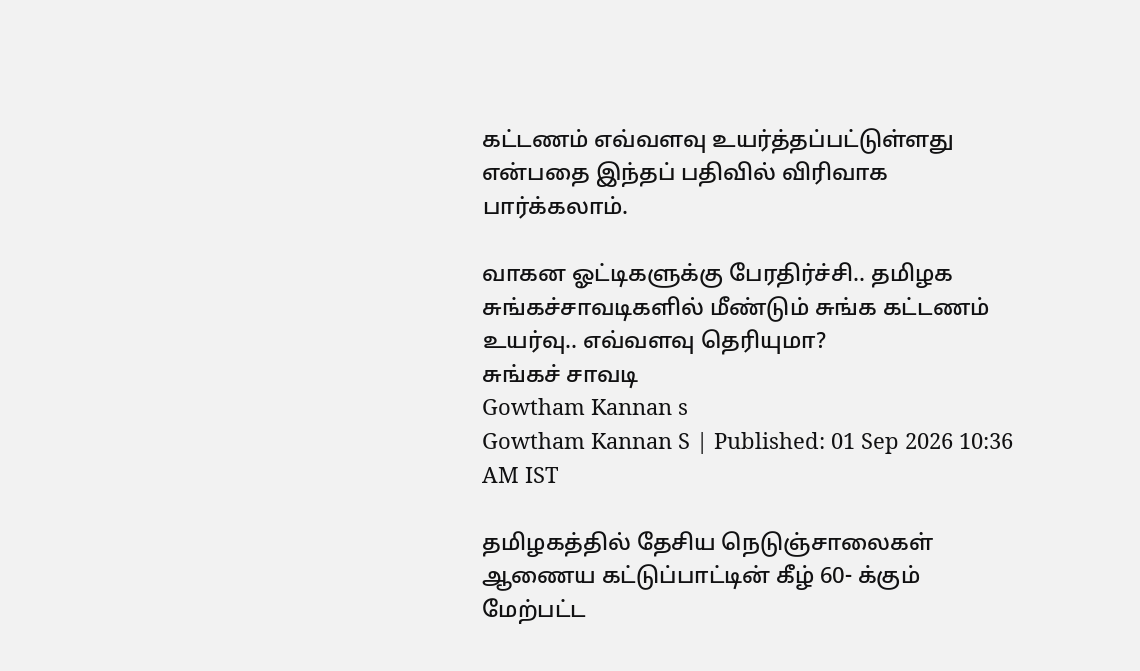கட்டணம் எவ்வளவு உயர்த்தப்பட்டுள்ளது என்பதை இந்தப் பதிவில் விரிவாக பார்க்கலாம்.

வாகன ஓட்டிகளுக்கு பேரதிர்ச்சி.. தமிழக சுங்கச்சாவடிகளில் மீண்டும் சுங்க கட்டணம் உயர்வு.. எவ்வளவு தெரியுமா?
சுங்கச் சாவடி
Gowtham Kannan s
Gowtham Kannan S | Published: 01 Sep 2026 10:36 AM IST

தமிழகத்தில் தேசிய நெடுஞ்சாலைகள் ஆணைய கட்டுப்பாட்டின் கீழ் 60- க்கும் மேற்பட்ட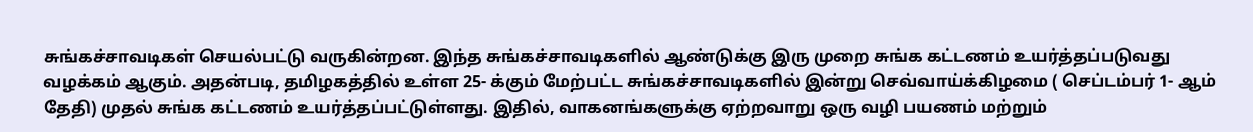சுங்கச்சாவடிகள் செயல்பட்டு வருகின்றன. இந்த சுங்கச்சாவடிகளில் ஆண்டுக்கு இரு முறை சுங்க கட்டணம் உயர்த்தப்படுவது வழக்கம் ஆகும். அதன்படி, தமிழகத்தில் உள்ள 25- க்கும் மேற்பட்ட சுங்கச்சாவடிகளில் இன்று செவ்வாய்க்கிழமை ( செப்டம்பர் 1- ஆம் தேதி) முதல் சுங்க கட்டணம் உயர்த்தப்பட்டுள்ளது. இதில், வாகனங்களுக்கு ஏற்றவாறு ஒரு வழி பயணம் மற்றும்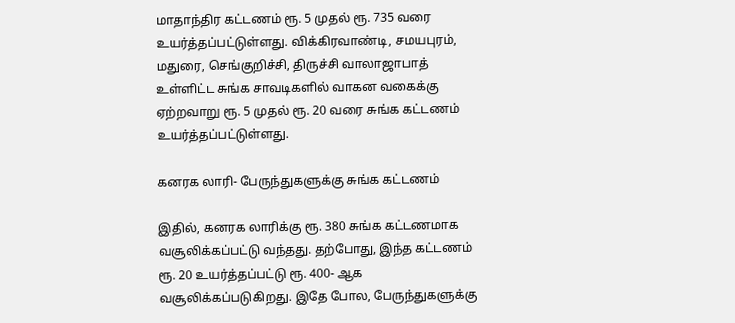மாதாந்திர கட்டணம் ரூ. 5 முதல் ரூ. 735 வரை உயர்த்தப்பட்டுள்ளது. விக்கிரவாண்டி, சமயபுரம், மதுரை, செங்குறிச்சி, திருச்சி வாலாஜாபாத் உள்ளிட்ட சுங்க சாவடிகளில் வாகன வகைக்கு ஏற்றவாறு ரூ. 5 முதல் ரூ. 20 வரை சுங்க கட்டணம் உயர்த்தப்பட்டுள்ளது.

கனரக லாரி- பேருந்துகளுக்கு சுங்க கட்டணம்

இதில், கனரக லாரிக்கு ரூ. 380 சுங்க கட்டணமாக வசூலிக்கப்பட்டு வந்தது. தற்போது, இந்த கட்டணம் ரூ. 20 உயர்த்தப்பட்டு ரூ. 400- ஆக வசூலிக்கப்படுகிறது. இதே போல, பேருந்துகளுக்கு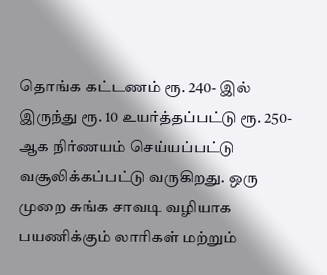தொங்க கட்டணம் ரூ. 240- இல் இருந்து ரூ. 10 உயர்த்தப்பட்டு ரூ. 250- ஆக நிர்ணயம் செய்யப்பட்டு வசூலிக்கப்பட்டு வருகிறது. ஒரு முறை சுங்க சாவடி வழியாக பயணிக்கும் லாரிகள் மற்றும்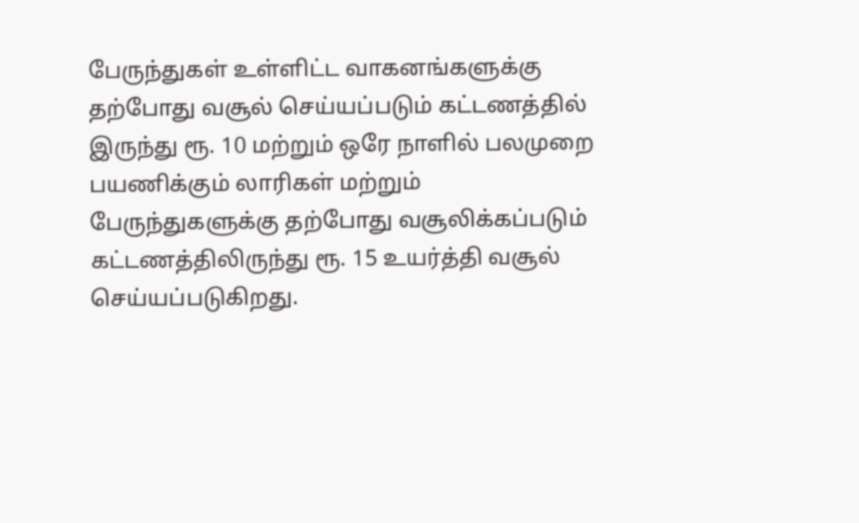பேருந்துகள் உள்ளிட்ட வாகனங்களுக்கு தற்போது வசூல் செய்யப்படும் கட்டணத்தில் இருந்து ரூ. 10 மற்றும் ஒரே நாளில் பலமுறை பயணிக்கும் லாரிகள் மற்றும் பேருந்துகளுக்கு தற்போது வசூலிக்கப்படும் கட்டணத்திலிருந்து ரூ. 15 உயர்த்தி வசூல் செய்யப்படுகிறது.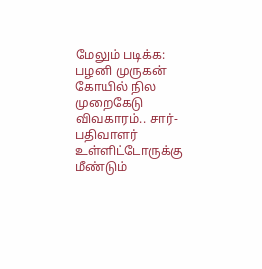மேலும் படிக்க: பழனி முருகன் கோயில் நில முறைகேடு விவகாரம்.. சார்-பதிவாளர் உள்ளிட்டோருக்கு மீண்டும்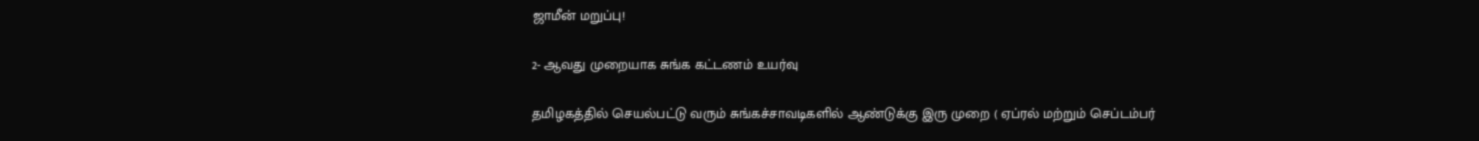ஜாமீன் மறுப்பு!

2- ஆவது முறையாக சுங்க கட்டணம் உயர்வு

தமிழகத்தில் செயல்பட்டு வரும் சுங்கச்சாவடிகளில் ஆண்டுக்கு இரு முறை ( ஏப்ரல் மற்றும் செப்டம்பர்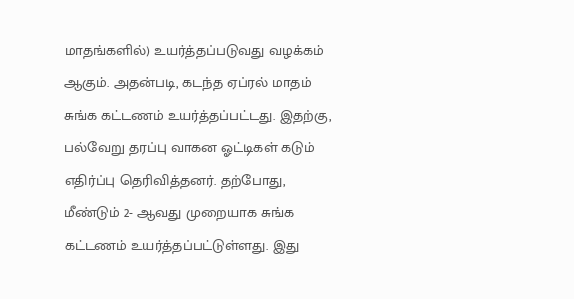மாதங்களில்) உயர்த்தப்படுவது வழக்கம் ஆகும். அதன்படி, கடந்த ஏப்ரல் மாதம் சுங்க கட்டணம் உயர்த்தப்பட்டது. இதற்கு, பல்வேறு தரப்பு வாகன ஓட்டிகள் கடும் எதிர்ப்பு தெரிவித்தனர். தற்போது, மீண்டும் 2- ஆவது முறையாக சுங்க கட்டணம் உயர்த்தப்பட்டுள்ளது. இது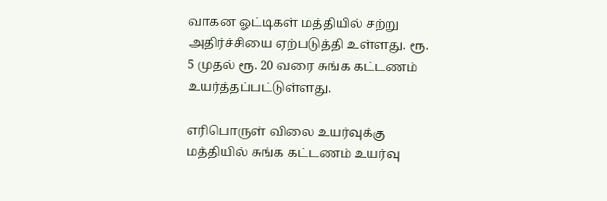வாகன ஓட்டிகள் மத்தியில் சற்று அதிர்ச்சியை ஏற்படுத்தி உள்ளது. ரூ. 5 முதல் ரூ. 20 வரை சுங்க கட்டணம் உயர்த்தப்பட்டுள்ளது.

எரிபொருள் விலை உயர்வுக்கு மத்தியில் சுங்க கட்டணம் உயர்வு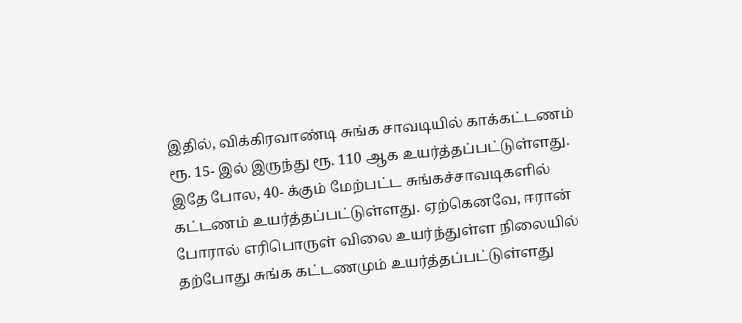இதில், விக்கிரவாண்டி சுங்க சாவடியில் காக்கட்டணம் ரூ. 15- இல் இருந்து ரூ. 110 ஆக உயர்த்தப்பட்டுள்ளது. இதே போல, 40- க்கும் மேற்பட்ட சுங்கச்சாவடிகளில் கட்டணம் உயர்த்தப்பட்டுள்ளது. ஏற்கெனவே, ஈரான் போரால் எரிபொருள் விலை உயர்ந்துள்ள நிலையில் தற்போது சுங்க கட்டணமும் உயர்த்தப்பட்டுள்ளது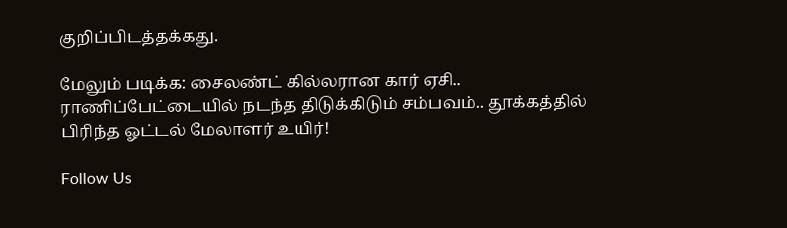குறிப்பிடத்தக்கது.

மேலும் படிக்க: சைலண்ட் கில்லரான கார் ஏசி.. ராணிப்பேட்டையில் நடந்த திடுக்கிடும் சம்பவம்.. தூக்கத்தில் பிரிந்த ஓட்டல் மேலாளர் உயிர்!

Follow Us